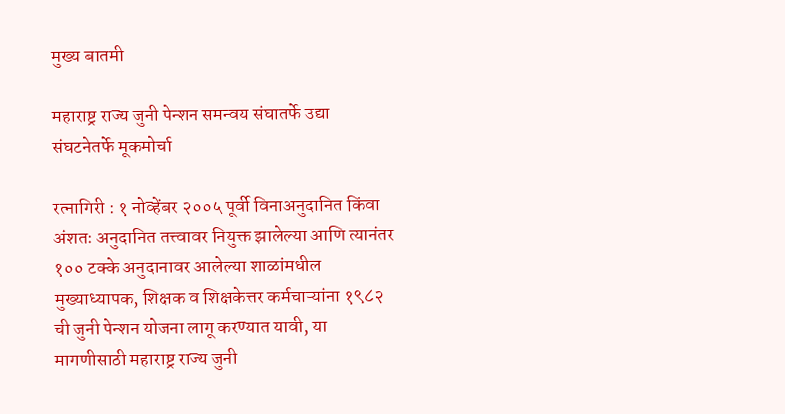मुख्य बातमी

महाराष्ट्र राज्य जुनी पेन्शन समन्वय संघातर्फे उद्या संघटनेतर्फे मूकमोर्चा

रत्नागिरी : १ नोव्हेंबर २००५ पूर्वी विनाअनुदानित किंवा अंशतः अनुदानित तत्त्वावर नियुक्त झालेल्या आणि त्यानंतर १०० टक्के अनुदानावर आलेल्या शाळांमधील मुख्याध्यापक, शिक्षक व शिक्षकेत्तर कर्मचाऱ्यांना १९८२ ची जुनी पेन्शन योजना लागू करण्यात यावी, या मागणीसाठी महाराष्ट्र राज्य जुनी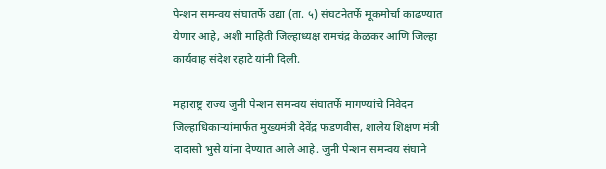पेन्शन समन्वय संघातर्फे उद्या (ता. ५) संघटनेतर्फे मूकमोर्चा काढण्यात येणार आहे, अशी माहिती जिल्हाध्यक्ष रामचंद्र केळकर आणि जिल्हा कार्यवाह संदेश रहाटे यांनी दिली.

महाराष्ट्र राज्य जुनी पेन्शन समन्वय संघातर्फे मागण्यांचे निवेदन जिल्हाधिकाऱ्यांमार्फत मुख्यमंत्री देवेंद्र फडणवीस, शालेय शिक्षण मंत्री दादासो भुसे यांना देण्यात आले आहे. जुनी पेन्शन समन्वय संघाने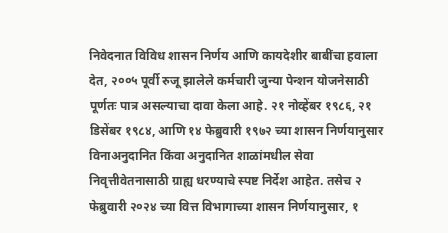निवेदनात विविध शासन निर्णय आणि कायदेशीर बाबींचा हवाला देत, २००५ पूर्वी रुजू झालेले कर्मचारी जुन्या पेन्शन योजनेसाठी पूर्णतः पात्र असल्याचा दावा केला आहे. २१ नोव्हेंबर १९८६, २१ डिसेंबर १९८४, आणि १४ फेब्रुवारी १९७२ च्या शासन निर्णयानुसार विनाअनुदानित किंवा अनुदानित शाळांमधील सेवा निवृत्तीवेतनासाठी ग्राह्य धरण्याचे स्पष्ट निर्देश आहेत. तसेच २ फेब्रुवारी २०२४ च्या वित्त विभागाच्या शासन निर्णयानुसार, १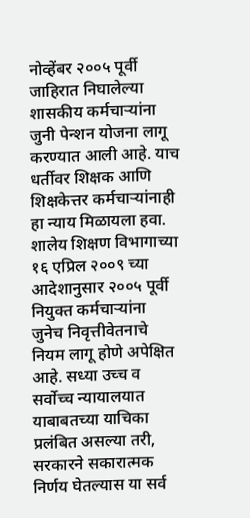नोव्हेंबर २००५ पूर्वी जाहिरात निघालेल्या शासकीय कर्मचाऱ्यांना जुनी पेन्शन योजना लागू करण्यात आली आहे. याच धर्तीवर शिक्षक आणि शिक्षकेत्तर कर्मचाऱ्यांनाही हा न्याय मिळायला हवा. शालेय शिक्षण विभागाच्या १६ एप्रिल २००९ च्या आदेशानुसार २००५ पूर्वी नियुक्त कर्मचाऱ्यांना जुनेच निवृत्तीवेतनाचे नियम लागू होणे अपेक्षित आहे. सध्या उच्च व सर्वोच्च न्यायालयात याबाबतच्या याचिका प्रलंबित असल्या तरी, सरकारने सकारात्मक निर्णय घेतल्यास या सर्व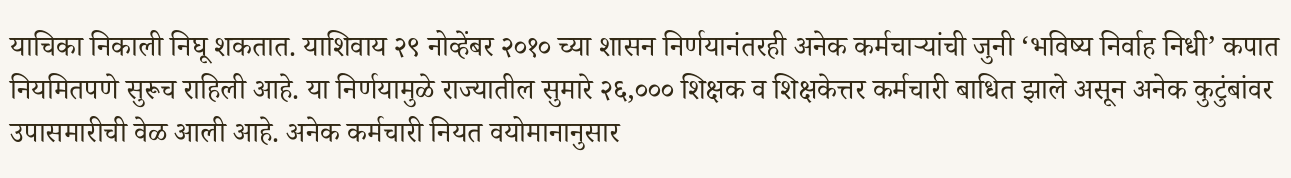याचिका निकाली निघू शकतात. याशिवाय २९ नोव्हेंबर २०१० च्या शासन निर्णयानंतरही अनेक कर्मचाऱ्यांची जुनी ‘भविष्य निर्वाह निधी’ कपात नियमितपणे सुरूच राहिली आहे. या निर्णयामुळे राज्यातील सुमारे २६,००० शिक्षक व शिक्षकेत्तर कर्मचारी बाधित झाले असून अनेक कुटुंबांवर उपासमारीची वेळ आली आहे. अनेक कर्मचारी नियत वयोमानानुसार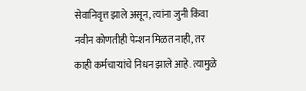सेवानिवृत्त झाले असून, त्यांना जुनी किंवा नवीन कोणतीही पेन्शन मिळत नाही, तर काही कर्मचाऱ्यांचे निधन झाले आहे. त्यामुळे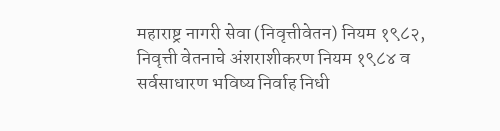महाराष्ट्र नागरी सेवा (निवृत्तीवेतन) नियम १९८२, निवृत्ती वेतनाचे अंशराशीकरण नियम १९८४ व सर्वसाधारण भविष्य निर्वाह निधी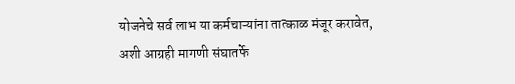योजनेचे सर्व लाभ या कर्मचाऱ्यांना तात्काळ मंजूर करावेत, अशी आग्रही मागणी संघातर्फे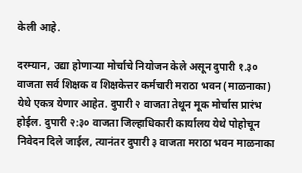केली आहे.

दरम्यान, उद्या होणाऱ्या मोर्चाचे नियोजन केले असून दुपारी १.३० वाजता सर्व शिक्षक व शिक्षकेत्तर कर्मचारी मराठा भवन (माळनाका) येथे एकत्र येणार आहेत. दुपारी २ वाजता तेथून मूक मोर्चास प्रारंभ होईल. दुपारी २:३० वाजता जिल्हाधिकारी कार्यालय येथे पोहोचून निवेदन दिले जाईल, त्यानंतर दुपारी ३ वाजता मराठा भवन माळनाका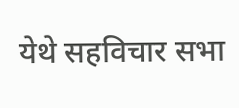येथे सहविचार सभा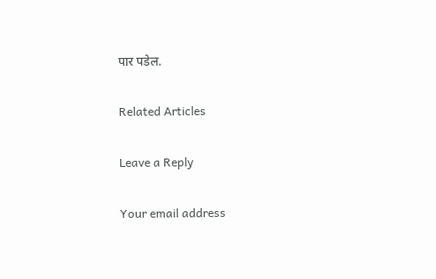पार पडेल.

Related Articles

Leave a Reply

Your email address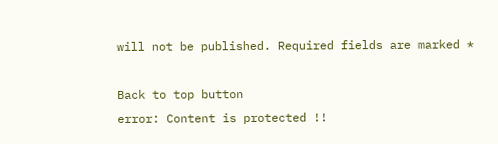will not be published. Required fields are marked *

Back to top button
error: Content is protected !!